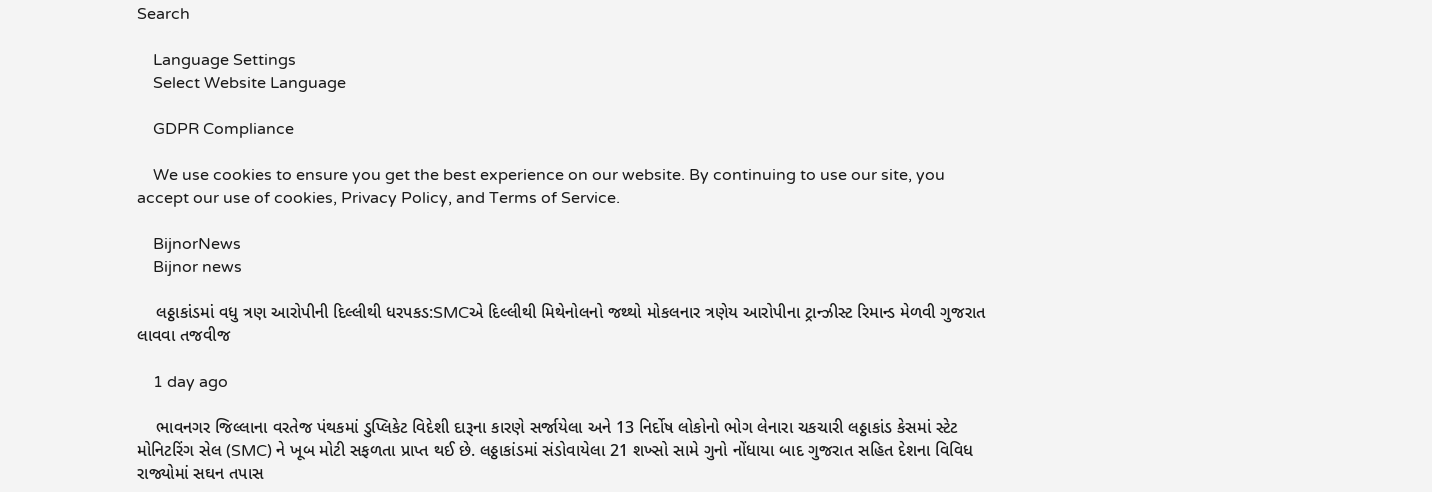Search

    Language Settings
    Select Website Language

    GDPR Compliance

    We use cookies to ensure you get the best experience on our website. By continuing to use our site, you accept our use of cookies, Privacy Policy, and Terms of Service.

    BijnorNews
    Bijnor news

    લઠ્ઠાકાંડમાં વધુ ત્રણ આરોપીની દિલ્લીથી ધરપકડ:SMCએ દિલ્લીથી મિથેનોલનો જથ્થો મોકલનાર ત્રણેય આરોપીના ટ્રાન્ઝીસ્ટ રિમાન્ડ મેળવી ગુજરાત લાવવા તજવીજ

    1 day ago

    ભાવનગર જિલ્લાના વરતેજ પંથકમાં ડુપ્લિકેટ વિદેશી દારૂના કારણે સર્જાયેલા અને 13 નિર્દોષ લોકોનો ભોગ લેનારા ચકચારી લઠ્ઠાકાંડ કેસમાં સ્ટેટ મોનિટરિંગ સેલ (SMC) ને ખૂબ મોટી સફળતા પ્રાપ્ત થઈ છે. લઠ્ઠાકાંડમાં સંડોવાયેલા 21 શખ્સો સામે ગુનો નોંધાયા બાદ ગુજરાત સહિત દેશના વિવિધ રાજ્યોમાં સઘન તપાસ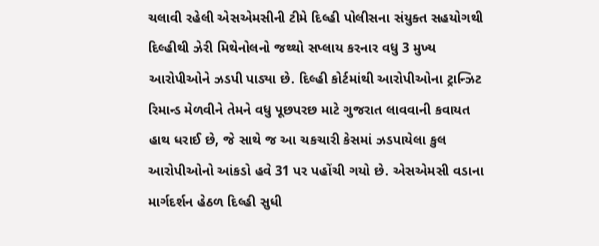ચલાવી રહેલી એસએમસીની ટીમે દિલ્હી પોલીસના સંયુક્ત સહયોગથી દિલ્હીથી ઝેરી મિથેનોલનો જથ્થો સપ્લાય કરનાર વધુ 3 મુખ્ય આરોપીઓને ઝડપી પાડ્યા છે. દિલ્હી કોર્ટમાંથી આરોપીઓના ટ્રાન્ઝિટ રિમાન્ડ મેળવીને તેમને વધુ પૂછપરછ માટે ગુજરાત લાવવાની કવાયત હાથ ધરાઈ છે, જે સાથે જ આ ચકચારી કેસમાં ઝડપાયેલા કુલ આરોપીઓનો આંકડો હવે 31 પર પહોંચી ગયો છે. એસએમસી વડાના માર્ગદર્શન હેઠળ દિલ્હી સુધી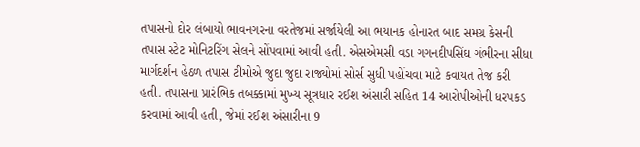તપાસનો દોર લંબાયો ભાવનગરના વરતેજમાં સર્જાયેલી આ ભયાનક હોનારત બાદ સમગ્ર કેસની તપાસ સ્ટેટ મોનિટરિંગ સેલને સોંપવામાં આવી હતી. એસએમસી વડા ગગનદીપસિંઘ ગંભીરના સીધા માર્ગદર્શન હેઠળ તપાસ ટીમોએ જુદા જુદા રાજ્યોમાં સોર્સ સુધી પહોંચવા માટે કવાયત તેજ કરી હતી. તપાસના પ્રારંભિક તબક્કામાં મુખ્ય સૂત્રધાર રઈશ અંસારી સહિત 14 આરોપીઓની ધરપકડ કરવામાં આવી હતી, જેમાં રઈશ અંસારીના 9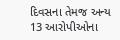દિવસના તેમજ અન્ય 13 આરોપીઓના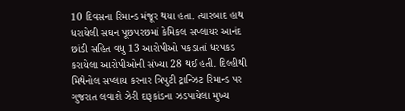10 દિવસના રિમાન્ડ મંજૂર થયા હતા. ત્યારબાદ હાથ ધરાયેલી સઘન પૂછપરછમાં કેમિકલ સપ્લાયર આનંદ છાંડી સહિત વધુ 13 આરોપીઓ પકડાતાં ધરપકડ કરાયેલા આરોપીઓની સંખ્યા 28 થઈ હતી. દિલ્હીથી મિથેનોલ સપ્લાય કરનાર ત્રિપુટી ટ્રાન્ઝિટ રિમાન્ડ પર ગુજરાત લવાશે ઝેરી દારૂકાંડના ઝડપાયેલા મુખ્ય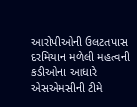આરોપીઓની ઉલટતપાસ દરમિયાન મળેલી મહત્વની કડીઓના આધારે એસએમસીની ટીમે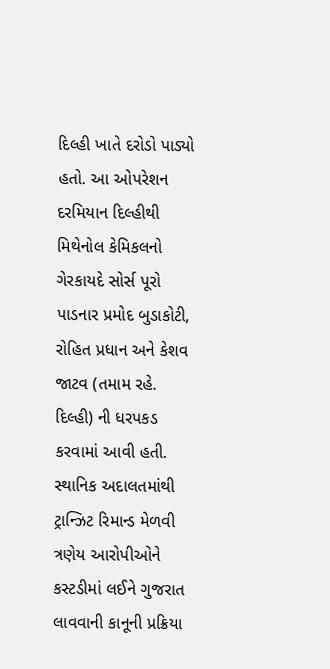દિલ્હી ખાતે દરોડો પાડ્યો હતો. આ ઓપરેશન દરમિયાન દિલ્હીથી મિથેનોલ કેમિકલનો ગેરકાયદે સોર્સ પૂરો પાડનાર પ્રમોદ બુડાકોટી, રોહિત પ્રધાન અને કેશવ જાટવ (તમામ રહે. દિલ્હી) ની ધરપકડ કરવામાં આવી હતી. સ્થાનિક અદાલતમાંથી ટ્રાન્ઝિટ રિમાન્ડ મેળવી ત્રણેય આરોપીઓને કસ્ટડીમાં લઈને ગુજરાત લાવવાની કાનૂની પ્રક્રિયા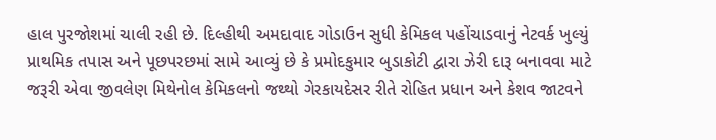હાલ પુરજોશમાં ચાલી રહી છે. દિલ્હીથી અમદાવાદ ગોડાઉન સુધી કેમિકલ પહોંચાડવાનું નેટવર્ક ખુલ્યું પ્રાથમિક તપાસ અને પૂછપરછમાં સામે આવ્યું છે કે પ્રમોદકુમાર બુડાકોટી દ્વારા ઝેરી દારૂ બનાવવા માટે જરૂરી એવા જીવલેણ મિથેનોલ કેમિકલનો જથ્થો ગેરકાયદેસર રીતે રોહિત પ્રધાન અને કેશવ જાટવને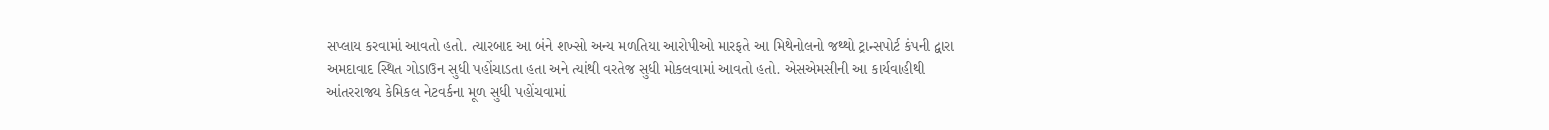સપ્લાય કરવામાં આવતો હતો. ત્યારબાદ આ બંને શખ્સો અન્ય મળતિયા આરોપીઓ મારફતે આ મિથેનોલનો જથ્થો ટ્રાન્સપોર્ટ કંપની દ્વારા અમદાવાદ સ્થિત ગોડાઉન સુધી પહોંચાડતા હતા અને ત્યાંથી વરતેજ સુધી મોકલવામાં આવતો હતો. એસએમસીની આ કાર્યવાહીથી આંતરરાજ્ય કેમિકલ નેટવર્કના મૂળ સુધી પહોંચવામાં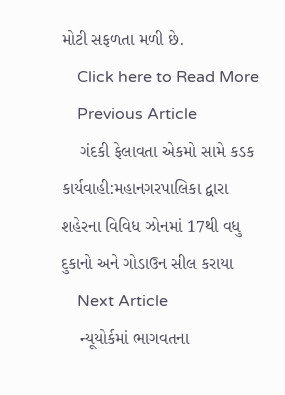મોટી સફળતા મળી છે.
    Click here to Read More
    Previous Article
    ગંદકી ફેલાવતા એકમો સામે કડક કાર્યવાહી:મહાનગરપાલિકા દ્વારા શહેરના વિવિધ ઝોનમાં 17થી વધુ દુકાનો અને ગોડાઉન સીલ કરાયા
    Next Article
    ન્યૂયોર્કમાં ભાગવતના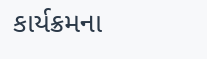કાર્યક્રમના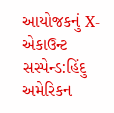આયોજકનું X-એકાઉન્ટ સસ્પેન્ડ:હિંદુ અમેરિકન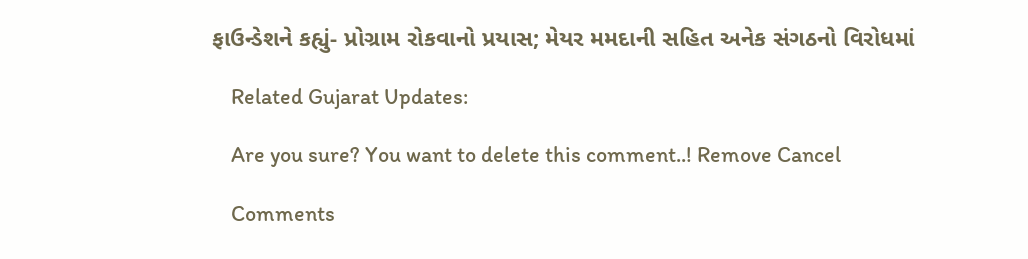ફાઉન્ડેશને કહ્યું- પ્રોગ્રામ રોકવાનો પ્રયાસ; મેયર મમદાની સહિત અનેક સંગઠનો વિરોધમાં

    Related Gujarat Updates:

    Are you sure? You want to delete this comment..! Remove Cancel

    Comments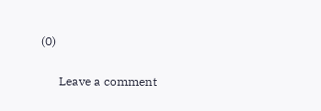(0)

      Leave a comment